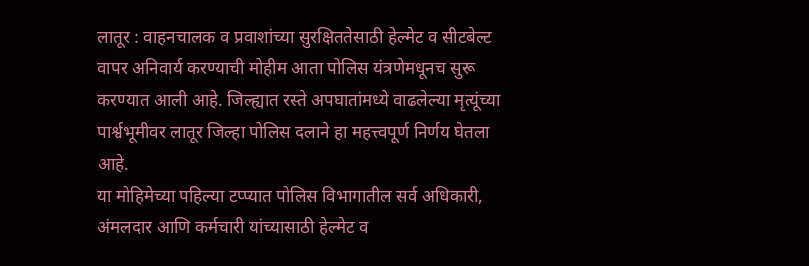लातूर : वाहनचालक व प्रवाशांच्या सुरक्षिततेसाठी हेल्मेट व सीटबेल्ट वापर अनिवार्य करण्याची मोहीम आता पोलिस यंत्रणेमधूनच सुरू करण्यात आली आहे. जिल्ह्यात रस्ते अपघातांमध्ये वाढलेल्या मृत्यूंच्या पार्श्वभूमीवर लातूर जिल्हा पोलिस दलाने हा महत्त्वपूर्ण निर्णय घेतला आहे.
या मोहिमेच्या पहिल्या टप्प्यात पोलिस विभागातील सर्व अधिकारी, अंमलदार आणि कर्मचारी यांच्यासाठी हेल्मेट व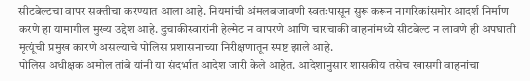सीटबेल्टचा वापर सक्तीचा करण्यात आला आहे. नियमांची अंमलबजावणी स्वतःपासून सुरू करून नागरिकांसमोर आदर्श निर्माण करणे हा यामागील मुख्य उद्देश आहे. दुचाकीस्वारांनी हेल्मेट न वापरणे आणि चारचाकी वाहनांमध्ये सीटबेल्ट न लावणे ही अपघाती मृत्यूंची प्रमुख कारणे असल्याचे पोलिस प्रशासनाच्या निरीक्षणातून स्पष्ट झाले आहे.
पोलिस अधीक्षक अमोल तांबे यांनी या संदर्भात आदेश जारी केले आहेत. आदेशानुसार शासकीय तसेच खासगी वाहनांचा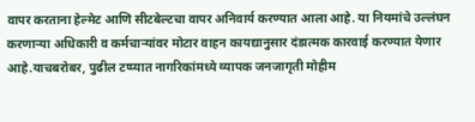वापर करताना हेल्मेट आणि सीटबेल्टचा वापर अनिवार्य करण्यात आला आहे. या नियमांचे उल्लंघन करणाऱ्या अधिकारी व कर्मचाऱ्यांवर मोटार वाहन कायद्यानुसार दंडात्मक कारवाई करण्यात येणार आहे.याचबरोबर, पुढील टप्प्यात नागरिकांमध्ये व्यापक जनजागृती मोहीम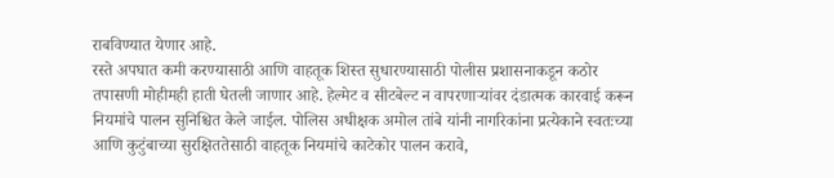राबविण्यात येणार आहे.
रस्ते अपघात कमी करण्यासाठी आणि वाहतूक शिस्त सुधारण्यासाठी पोलीस प्रशासनाकडून कठोर तपासणी मोहीमही हाती घेतली जाणार आहे. हेल्मेट व सीटबेल्ट न वापरणाऱ्यांवर दंडात्मक कारवाई करून नियमांचे पालन सुनिश्चित केले जाईल. पोलिस अधीक्षक अमोल तांबे यांनी नागरिकांना प्रत्येकाने स्वतःच्या आणि कुटुंबाच्या सुरक्षिततेसाठी वाहतूक नियमांचे काटेकोर पालन करावे,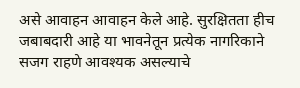असे आवाहन आवाहन केले आहे. सुरक्षितता हीच जबाबदारी आहे या भावनेतून प्रत्येक नागरिकाने सजग राहणे आवश्यक असल्याचे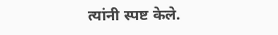त्यांनी स्पष्ट केले.